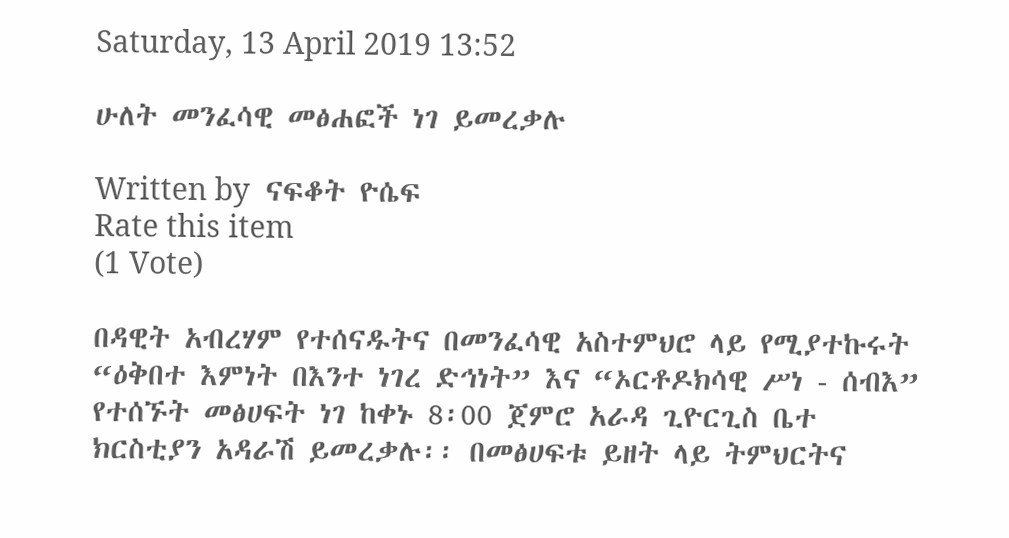Saturday, 13 April 2019 13:52

ሁለት መንፈሳዊ መፅሐፎች ነገ ይመረቃሉ

Written by  ናፍቆት ዮሴፍ
Rate this item
(1 Vote)

በዳዊት አብረሃም የተሰናዱትና በመንፈሳዊ አስተምህሮ ላይ የሚያተኩሩት “ዕቅበተ እምነት በእንተ ነገረ ድኅነት” እና “ኦርቶዶክሳዊ ሥነ - ሰብእ” የተሰኙት መፅሀፍት ነገ ከቀኑ 8፡00 ጀምሮ አራዳ ጊዮርጊስ ቤተ ክርስቲያን አዳራሽ ይመረቃሉ፡፡ በመፅሀፍቱ ይዘት ላይ ትምህርትና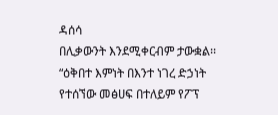ዳሰሳ
በሊቃውንት እንደሚቀርብም ታውቋል፡፡ “ዕቅበተ እምነት በእንተ ነገረ ድኃነት የተሰኘው መፅሀፍ በተለይም የፖፕ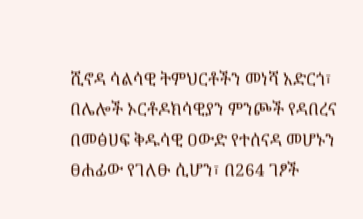ሺኖዳ ሳልሳዊ ትምህርቶችን መነሻ አድርጎ፣ በሌሎች ኦርቶዶክሳዊያን ምንጮች የዳበረና በመፅሀፍ ቅዱሳዊ ዐውድ የተሰናዳ መሆኑን ፀሐፊው የገለፁ ሲሆን፣ በ264 ገፆች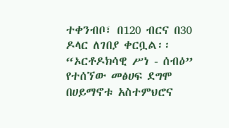ተቀንብቦ፣ በ120 ብርና በ30 ዶላር ለገበያ ቀርቧል፡፡ “ኦርቶዶክሳዊ ሥነ - ሰብዕ” የተሰኘው መፅሀፍ ደግሞ በሀይማኖቱ አስተምህሮና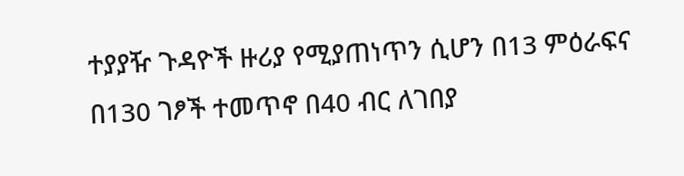ተያያዥ ጉዳዮች ዙሪያ የሚያጠነጥን ሲሆን በ13 ምዕራፍና
በ130 ገፆች ተመጥኖ በ40 ብር ለገበያ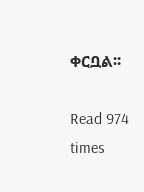ቀርቧል፡፡

Read 974 times